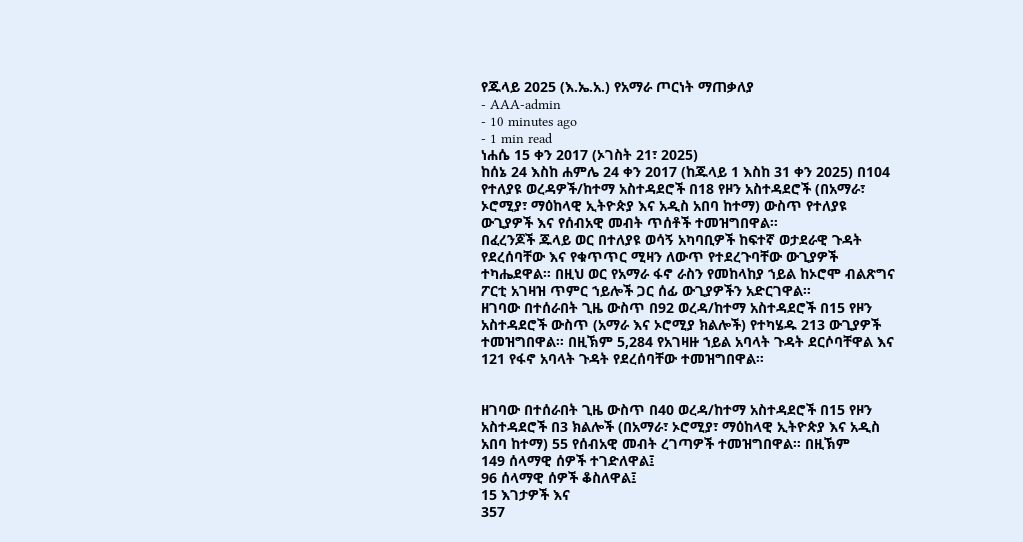የጁላይ 2025 (እ.ኤ.አ.) የአማራ ጦርነት ማጠቃለያ
- AAA-admin
- 10 minutes ago
- 1 min read
ነሐሴ 15 ቀን 2017 (ኦገስት 21፣ 2025)
ከሰኔ 24 እስከ ሐምሌ 24 ቀን 2017 (ከጁላይ 1 እስከ 31 ቀን 2025) በ104 የተለያዩ ወረዳዎች/ከተማ አስተዳደሮች በ18 የዞን አስተዳደሮች (በአማራ፣ ኦሮሚያ፣ ማዕከላዊ ኢትዮጵያ እና አዲስ አበባ ከተማ) ውስጥ የተለያዩ ውጊያዎች እና የሰብአዊ መብት ጥሰቶች ተመዝግበዋል።
በፈረንጆች ጁላይ ወር በተለያዩ ወሳኝ አካባቢዎች ከፍተኛ ወታደራዊ ጉዳት የደረሰባቸው እና የቁጥጥር ሚዛን ለውጥ የተደረጉባቸው ውጊያዎች ተካሔደዋል። በዚህ ወር የአማራ ፋኖ ራስን የመከላከያ ኀይል ከኦሮሞ ብልጽግና ፖርቲ አገዛዝ ጥምር ኀይሎች ጋር ሰፊ ውጊያዎችን አድርገዋል።
ዘገባው በተሰራበት ጊዜ ውስጥ በ92 ወረዳ/ከተማ አስተዳደሮች በ15 የዞን አስተዳደሮች ውስጥ (አማራ እና ኦሮሚያ ክልሎች) የተካሄዱ 213 ውጊያዎች ተመዝግበዋል። በዚኽም 5,284 የአገዛዙ ኀይል አባላት ጉዳት ደርሶባቸዋል እና 121 የፋኖ አባላት ጉዳት የደረሰባቸው ተመዝግበዋል።


ዘገባው በተሰራበት ጊዜ ውስጥ በ40 ወረዳ/ከተማ አስተዳደሮች በ15 የዞን አስተዳደሮች በ3 ክልሎች (በአማራ፣ ኦሮሚያ፣ ማዕከላዊ ኢትዮጵያ እና አዲስ አበባ ከተማ) 55 የሰብአዊ መብት ረገጣዎች ተመዝግበዋል። በዚኽም
149 ሰላማዊ ሰዎች ተገድለዋል፤
96 ሰላማዊ ሰዎች ቆስለዋል፤
15 እገታዎች እና
357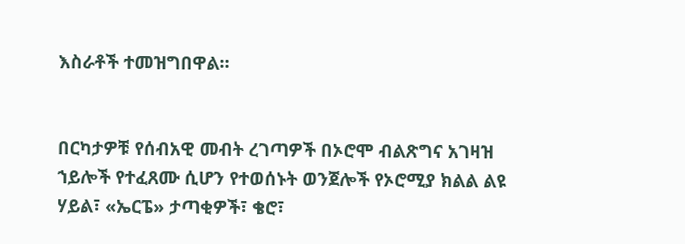እስራቶች ተመዝግበዋል።


በርካታዎቹ የሰብአዊ መብት ረገጣዎች በኦሮሞ ብልጽግና አገዛዝ ኀይሎች የተፈጸሙ ሲሆን የተወሰኑት ወንጀሎች የኦሮሚያ ክልል ልዩ ሃይል፣ «ኤርፔ» ታጣቂዎች፣ ቄሮ፣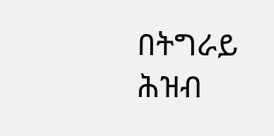በትግራይ ሕዝብ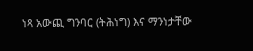ነጻ አውጪ ግንባር (ትሕነግ) እና ማንነታቸው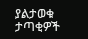ያልታወቁ ታጣቂዎች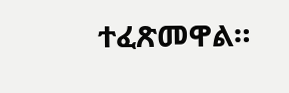ተፈጽመዋል።